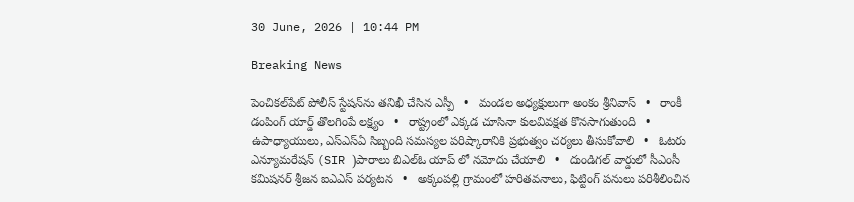30 June, 2026 | 10:44 PM

Breaking News

పెంచికల్‌పేట్ పోలీస్ స్టేషన్‌ను తనిఖీ చేసిన ఎస్పీ   •   మండల అధ్యక్షులుగా అంకం శ్రీనివాస్   •   రాంకీ డంపింగ్ యార్డ్ తొలగింపే లక్ష్యం   •   రాష్ట్రంలో ఎక్కడ చూసినా కులవివక్షత కొనసాగుతుంది   •   ఉపాధ్యాయులు, ఎస్‌ఎస్‌ఏ సిబ్బంది సమస్యల పరిష్కారానికి ప్రభుత్వం చర్యలు తీసుకోవాలి   •   ఓటరు ఎన్యూమరేషన్ (SIR )పారాలు బిఎల్ఓ యాప్ లో నమోదు చేయాలి   •   దుండిగల్ వార్డులో సీఎంసీ కమిషనర్ శ్రీజన ఐఎఎస్ పర్యటన   •   అక్కంపల్లి గ్రామంలో హరితవనాలు, ఫిట్టింగ్ పనులు పరిశీలించిన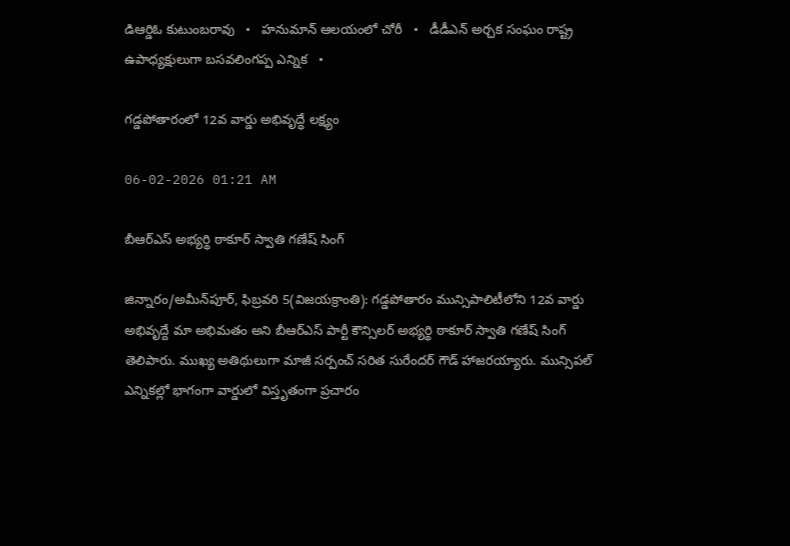డిఆర్డిఓ కుటుంబరావు   •   హనుమాన్ ఆలయంలో చోరీ   •   డీడీఎన్ అర్చక సంఘం రాష్ట్ర ఉపాధ్యక్షులుగా బసవలింగప్ప ఎన్నిక   •

గడ్డపోతారంలో 12వ వార్డు అభివృద్ధే లక్ష్యం

06-02-2026 01:21 AM

బీఆర్‌ఎస్ అభ్యర్థి ఠాకూర్ స్వాతి గణేష్ సింగ్

జిన్నారం/అమీన్‌పూర్, ఫిబ్రవరి 5(విజయక్రాంతి): గడ్డపోతారం మున్సిపాలిటీలోని 12వ వార్డు అభివృద్దే మా అభిమతం అని బీఆర్‌ఎస్ పార్టీ కౌన్సిలర్ అభ్యర్థి ఠాకూర్ స్వాతి గణేష్ సింగ్ తెలిపారు. ముఖ్య అతిథులుగా మాజీ సర్పంచ్ సరిత సురేందర్ గౌడ్ హాజరయ్యారు. మున్సిపల్ ఎన్నికల్లో భాగంగా వార్డులో విస్తృతంగా ప్రచారం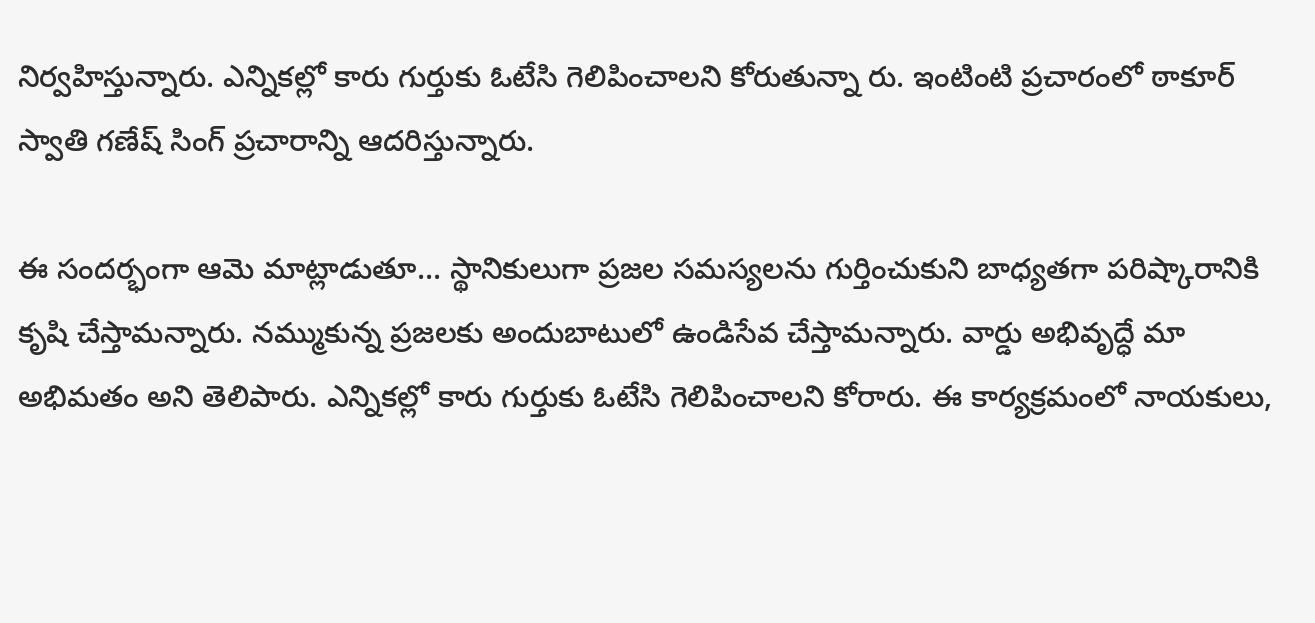నిర్వహిస్తున్నారు. ఎన్నికల్లో కారు గుర్తుకు ఓటేసి గెలిపించాలని కోరుతున్నా రు. ఇంటింటి ప్రచారంలో ఠాకూర్ స్వాతి గణేష్ సింగ్ ప్రచారాన్ని ఆదరిస్తున్నారు.

ఈ సందర్భంగా ఆమె మాట్లాడుతూ... స్థానికులుగా ప్రజల సమస్యలను గుర్తించుకుని బాధ్యతగా పరిష్కారానికి కృషి చేస్తామన్నారు. నమ్ముకున్న ప్రజలకు అందుబాటులో ఉండిసేవ చేస్తామన్నారు. వార్డు అభివృద్ధే మా అభిమతం అని తెలిపారు. ఎన్నికల్లో కారు గుర్తుకు ఓటేసి గెలిపించాలని కోరారు. ఈ కార్యక్రమంలో నాయకులు,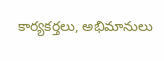కార్యకర్తలు, అభిమానులు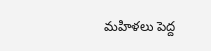మహిళలు పెద్ద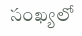సంఖ్యలో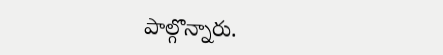పాల్గొన్నారు.